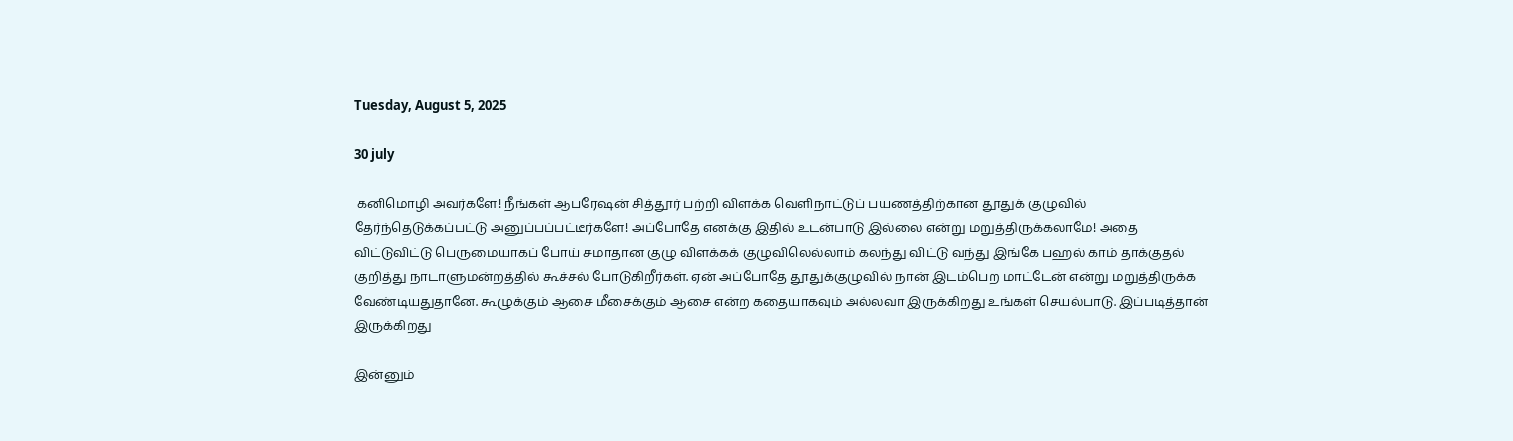Tuesday, August 5, 2025

30 july

 கனிமொழி அவர்களே! நீங்கள் ஆபரேஷன் சித்தூர் பற்றி விளக்க வெளிநாட்டுப் பயணத்திற்கான தூதுக் குழுவில் தேர்ந்தெடுக்கப்பட்டு அனுப்பப்பட்டீர்களே! அப்போதே எனக்கு இதில் உடன்பாடு இல்லை என்று மறுத்திருக்கலாமே! அதை விட்டுவிட்டு பெருமையாகப் போய் சமாதான குழு விளக்கக் குழுவிலெல்லாம் கலந்து விட்டு வந்து இங்கே பஹல் காம் தாக்குதல் குறித்து நாடாளுமன்றத்தில் கூச்சல் போடுகிறீர்கள். ஏன் அப்போதே தூதுக்குழுவில் நான் இடம்பெற மாட்டேன் என்று மறுத்திருக்க வேண்டியதுதானே. கூழுக்கும் ஆசை மீசைக்கும் ஆசை என்ற கதையாகவும் அல்லவா இருக்கிறது உங்கள் செயல்பாடு. இப்படித்தான் இருக்கிறது

இன்னும்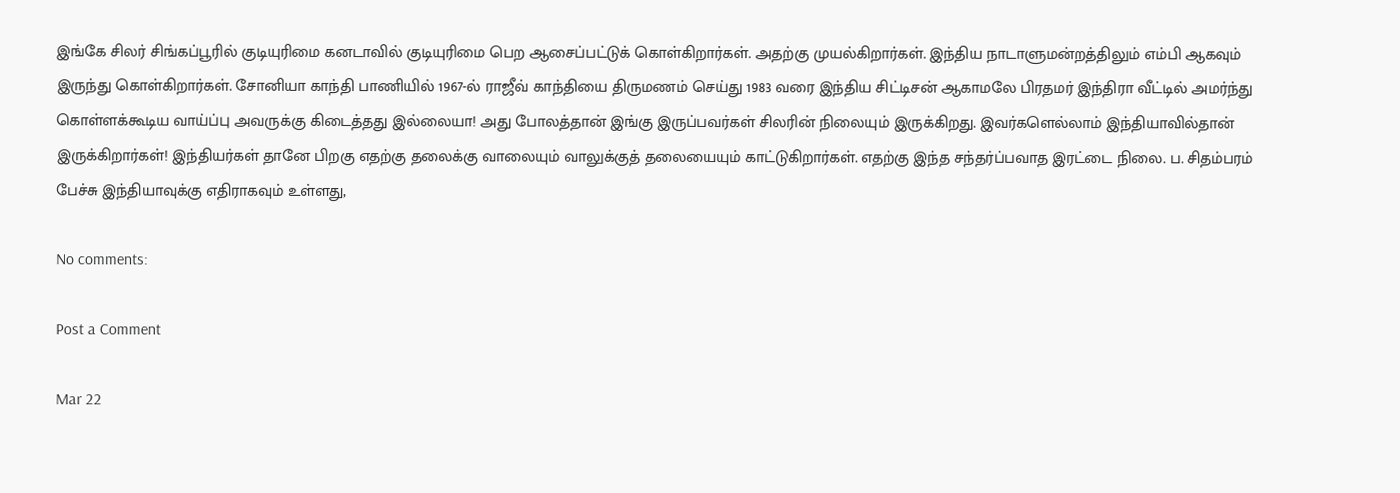இங்கே சிலர் சிங்கப்பூரில் குடியுரிமை கனடாவில் குடியுரிமை பெற ஆசைப்பட்டுக் கொள்கிறார்கள். அதற்கு முயல்கிறார்கள். இந்திய நாடாளுமன்றத்திலும் எம்பி ஆகவும்
இருந்து கொள்கிறார்கள். சோனியா காந்தி பாணியில் 1967-ல் ராஜீவ் காந்தியை திருமணம் செய்து 1983 வரை இந்திய சிட்டிசன் ஆகாமலே பிரதமர் இந்திரா வீட்டில் அமர்ந்து கொள்ளக்கூடிய வாய்ப்பு அவருக்கு கிடைத்தது இல்லையா! அது போலத்தான் இங்கு இருப்பவர்கள் சிலரின் நிலையும் இருக்கிறது. இவர்களெல்லாம் இந்தியாவில்தான் இருக்கிறார்கள்! இந்தியர்கள் தானே பிறகு எதற்கு தலைக்கு வாலையும் வாலுக்குத் தலையையும் காட்டுகிறார்கள். எதற்கு இந்த சந்தர்ப்பவாத இரட்டை நிலை. ப. சிதம்பரம் பேச்சு இந்தியாவுக்கு எதிராகவும் உள்ளது,

No comments:

Post a Comment

Mar 22